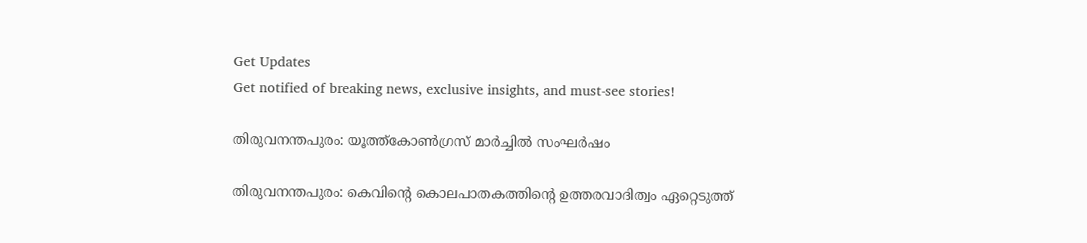Get Updates
Get notified of breaking news, exclusive insights, and must-see stories!

തിരുവനന്തപുരം: യൂത്ത്കോൺഗ്രസ് മാർച്ചിൽ സംഘർഷം

തിരുവനന്തപുരം: കെവിന്റെ കൊലപാതകത്തിന്റെ ഉത്തരവാദിത്വം ഏറ്റെടുത്ത്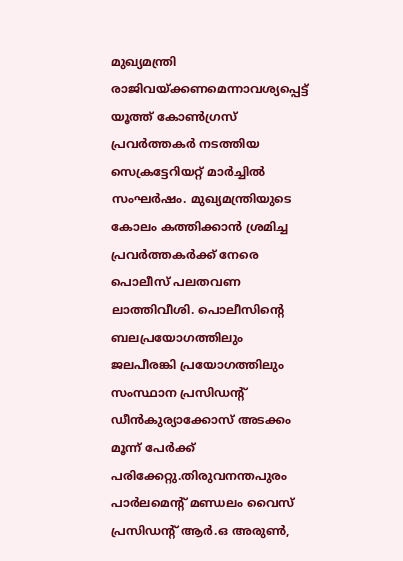മുഖ്യമന്ത്രി രാജിവയ്ക്കണമെന്നാവശ്യപ്പെട്ട് യൂത്ത് കോൺഗ്രസ് പ്രവർത്തകർ നടത്തിയ സെക്രട്ടേറിയറ്റ് മാർച്ചിൽ സംഘർഷം. മുഖ്യമന്ത്രിയുടെ കോലം കത്തിക്കാൻ ശ്രമിച്ച പ്രവർത്തകർക്ക് നേരെ പൊലീസ് പലതവണ ലാത്തിവീശി. പൊലീസിന്റെ ബലപ്രയോഗത്തിലും ജലപീരങ്കി പ്രയോഗത്തിലും സംസ്ഥാന പ്രസിഡന്റ് ഡീൻകുര്യാക്കോസ് അടക്കം മൂന്ന് പേർക്ക് പരിക്കേറ്റു.തിരുവനന്തപുരം പാർലമെന്റ് മണ്ഡലം വൈസ് പ്രസിഡന്റ് ആർ.ഒ അരുൺ,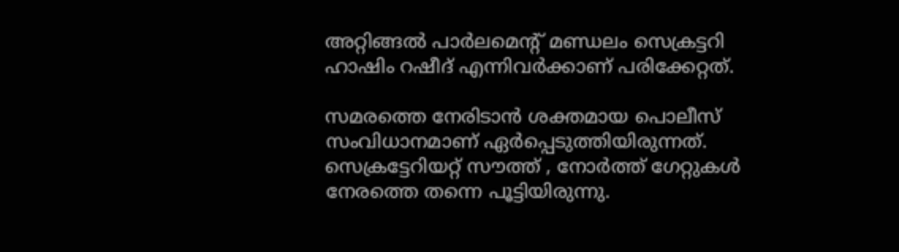അറ്റിങ്ങൽ പാർലമെന്റ് മണ്ഡലം സെക്രട്ടറി ഹാഷിം റഷീദ് എന്നിവർക്കാണ് പരിക്കേറ്റത്.

സമരത്തെ നേരിടാൻ ശക്തമായ പൊലീസ് സംവിധാനമാണ് ഏർപ്പെടുത്തിയിരുന്നത്. സെക്രട്ടേറിയറ്റ് സൗത്ത് , നോർത്ത് ഗേറ്റുകൾ നേരത്തെ തന്നെ പൂട്ടിയിരുന്നു.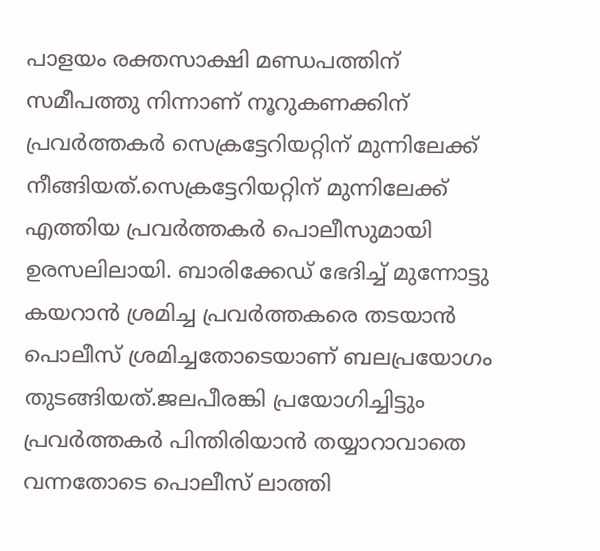പാളയം രക്തസാക്ഷി മണ്ഡപത്തിന് സമീപത്തു നിന്നാണ് നൂറുകണക്കിന് പ്രവർത്തകർ സെക്രട്ടേറിയറ്റിന് മുന്നിലേക്ക് നീങ്ങിയത്.സെക്രട്ടേറിയറ്റിന് മുന്നിലേക്ക് എത്തിയ പ്രവർത്തകർ പൊലീസുമായി ഉരസലിലായി. ബാരിക്കേഡ് ഭേദിച്ച് മുന്നോട്ടു കയറാൻ ശ്രമിച്ച പ്രവർത്തകരെ തടയാൻ പൊലീസ് ശ്രമിച്ചതോടെയാണ് ബലപ്രയോഗം തുടങ്ങിയത്.ജലപീരങ്കി പ്രയോഗിച്ചിട്ടും പ്രവർത്തകർ പിന്തിരിയാൻ തയ്യാറാവാതെ വന്നതോടെ പൊലീസ് ലാത്തി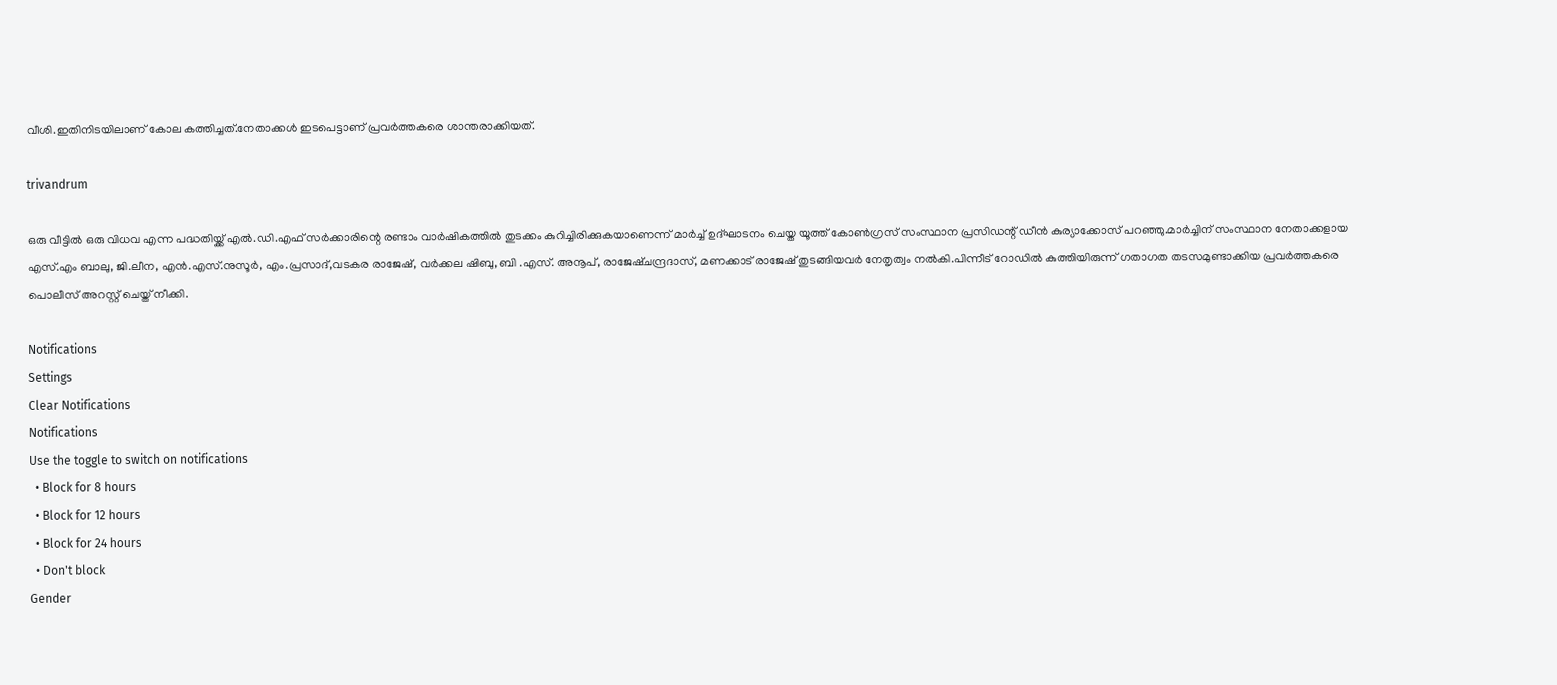വീശി.ഇതിനിടയിലാണ് കോല കത്തിച്ചത്.നേതാക്കൾ ഇടപെട്ടാണ് പ്രവർത്തകരെ ശാന്തരാക്കിയത്.

trivandrum

ഒരു വീട്ടിൽ ഒരു വിധവ എന്ന പദ്ധതിയ്ക്ക് എൽ.ഡി.എഫ് സർക്കാരിന്റെ രണ്ടാം വാർഷികത്തിൽ തുടക്കം കുറിച്ചിരിക്കുകയാണെന്ന് മാർച്ച് ഉദ്ഘാടനം ചെയ്ത യൂത്ത് കോൺഗ്രസ് സംസ്ഥാന പ്രസിഡന്റ് ഡീൻ കുര്യാക്കോസ് പറഞ്ഞു.മാർച്ചിന് സംസ്ഥാന നേതാക്കളായ എസ്.എം ബാലു, ജി.ലീന, എൻ.എസ്.നുസൂർ, എം.പ്രസാദ്,വടകര രാജേഷ്, വർക്കല ഷിബു, ബി .എസ്. അനൂപ്, രാജേഷ്ചന്ദ്രദാസ്, മണക്കാട് രാജേഷ് തുടങ്ങിയവർ നേതൃത്വം നൽകി.പിന്നീട് റോഡിൽ കുത്തിയിരുന്ന് ഗതാഗത തടസമുണ്ടാക്കിയ പ്രവർത്തകരെ പൊലീസ് അറസ്റ്റ് ചെയ്ത് നീക്കി.

Notifications
Settings
Clear Notifications
Notifications
Use the toggle to switch on notifications
  • Block for 8 hours
  • Block for 12 hours
  • Block for 24 hours
  • Don't block
Gender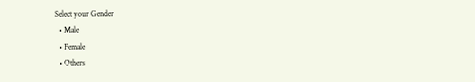Select your Gender
  • Male
  • Female
  • Others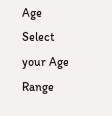Age
Select your Age Range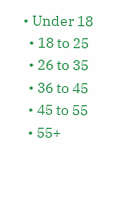• Under 18
  • 18 to 25
  • 26 to 35
  • 36 to 45
  • 45 to 55
  • 55+